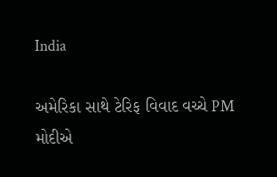India

અમેરિકા સાથે ટેરિફ વિવાદ વચ્ચે PM મોદીએ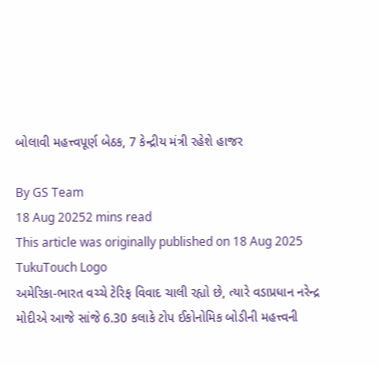બોલાવી મહત્ત્વપૂર્ણ બેઠક, 7 કેન્દ્રીય મંત્રી રહેશે હાજર

By GS Team
18 Aug 20252 mins read
This article was originally published on 18 Aug 2025
TukuTouch Logo
અમેરિકા-ભારત વચ્ચે ટેરિફ વિવાદ ચાલી રહ્યો છે, ત્યારે વડાપ્રધાન નરેન્દ્ર મોદીએ આજે સાંજે 6.30 કલાકે ટોપ ઈકોનોમિક બોડીની મહત્ત્વની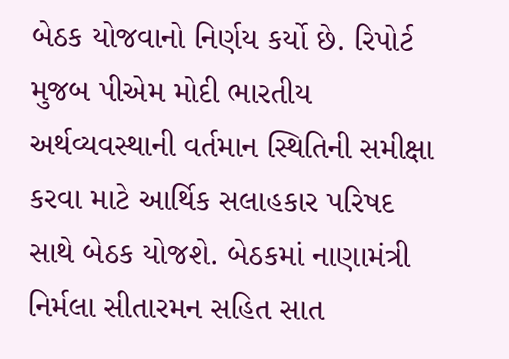બેઠક યોજવાનો નિર્ણય કર્યો છે. રિપોર્ટ મુજબ પીએમ મોદી ભારતીય અર્થવ્યવસ્થાની વર્તમાન સ્થિતિની સમીક્ષા કરવા માટે આર્થિક સલાહકાર પરિષદ સાથે બેઠક યોજશે. બેઠકમાં નાણામંત્રી નિર્મલા સીતારમન સહિત સાત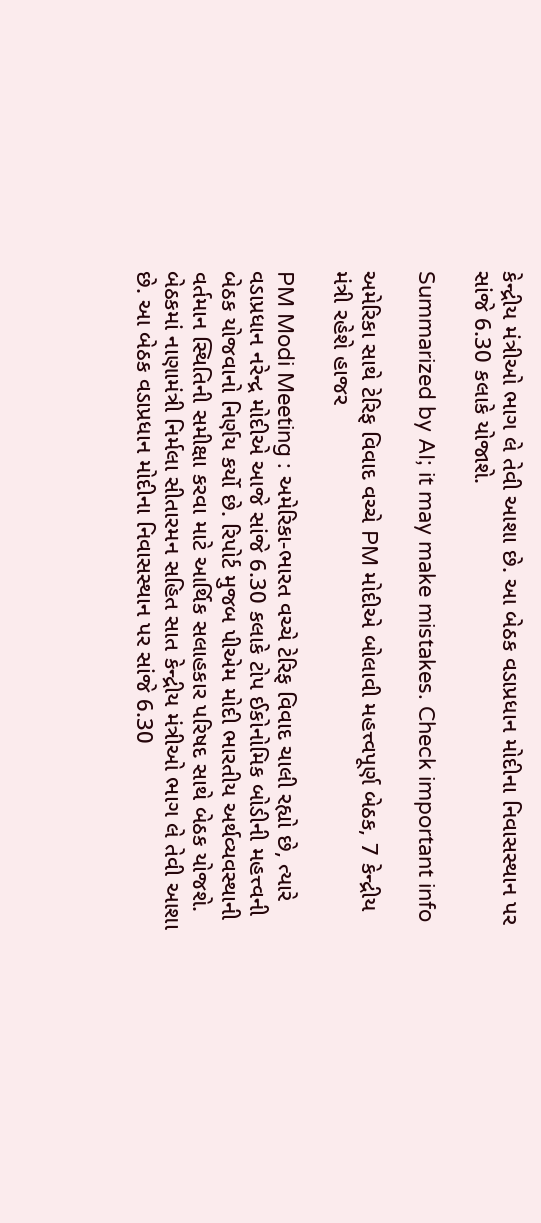કેન્દ્રીય મંત્રીઓ ભાગ લે તેવી આશા છે. આ બેઠક વડાપ્રધાન મોદીના નિવાસસ્થાન પર સાંજે 6.30 કલાકે યોજાશે.

Summarized by AI; it may make mistakes. Check important info

અમેરિકા સાથે ટેરિફ વિવાદ વચ્ચે PM મોદીએ બોલાવી મહત્ત્વપૂર્ણ બેઠક, 7 કેન્દ્રીય મંત્રી રહેશે હાજર

PM Modi Meeting : અમેરિકા-ભારત વચ્ચે ટેરિફ વિવાદ ચાલી રહ્યો છે, ત્યારે વડાપ્રધાન નરેન્દ્ર મોદીએ આજે સાંજે 6.30 કલાકે ટોપ ઈકોનોમિક બોડીની મહત્ત્વની બેઠક યોજવાનો નિર્ણય કર્યો છે. રિપોર્ટ મુજબ પીએમ મોદી ભારતીય અર્થવ્યવસ્થાની વર્તમાન સ્થિતિની સમીક્ષા કરવા માટે આર્થિક સલાહકાર પરિષદ સાથે બેઠક યોજશે. બેઠકમાં નાણામંત્રી નિર્મલા સીતારમન સહિત સાત કેન્દ્રીય મંત્રીઓ ભાગ લે તેવી આશા છે. આ બેઠક વડાપ્રધાન મોદીના નિવાસસ્થાન પર સાંજે 6.30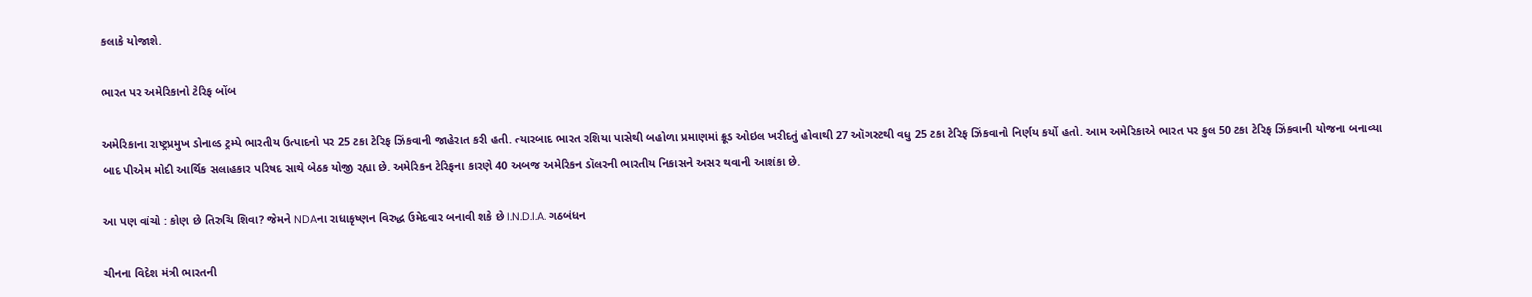કલાકે યોજાશે.

ભારત પર અમેરિકાનો ટેરિફ બોંબ

અમેરિકાના રાષ્ટ્રપ્રમુખ ડોનાલ્ડ ટ્રમ્પે ભારતીય ઉત્પાદનો પર 25 ટકા ટેરિફ ઝિંકવાની જાહેરાત કરી હતી. ત્યારબાદ ભારત રશિયા પાસેથી બહોળા પ્રમાણમાં ક્રૂડ ઓઇલ ખરીદતું હોવાથી 27 ઑગસ્ટથી વધુ 25 ટકા ટેરિફ ઝિંકવાનો નિર્ણય કર્યો હતો. આમ અમેરિકાએ ભારત પર કુલ 50 ટકા ટેરિફ ઝિંકવાની યોજના બનાવ્યા બાદ પીએમ મોદી આર્થિક સલાહકાર પરિષદ સાથે બેઠક યોજી રહ્યા છે. અમેરિકન ટેરિફના કારણે 40 અબજ અમેરિકન ડૉલરની ભારતીય નિકાસને અસર થવાની આશંકા છે.

આ પણ વાંચો : કોણ છે તિરુચિ શિવા? જેમને NDAના રાધાકૃષ્ણન વિરુદ્ધ ઉમેદવાર બનાવી શકે છે I.N.D.I.A. ગઠબંધન

ચીનના વિદેશ મંત્રી ભારતની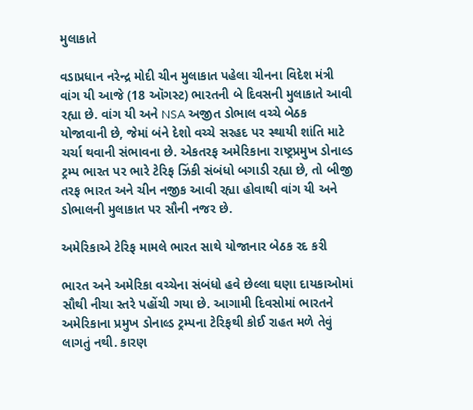મુલાકાતે

વડાપ્રધાન નરેન્દ્ર મોદી ચીન મુલાકાત પહેલા ચીનના વિદેશ મંત્રી વાંગ યી આજે (18 ઑગસ્ટ) ભારતની બે દિવસની મુલાકાતે આવી રહ્યા છે. વાંગ યી અને NSA અજીત ડોભાલ વચ્ચે બેઠક યોજાવાની છે, જેમાં બંને દેશો વચ્ચે સરહદ પર સ્થાયી શાંતિ માટે ચર્ચા થવાની સંભાવના છે. એકતરફ અમેરિકાના રાષ્ટ્રપ્રમુખ ડોનાલ્ડ ટ્રમ્પ ભારત પર ભારે ટેરિફ ઝિંકી સંબંધો બગાડી રહ્યા છે, તો બીજી તરફ ભારત અને ચીન નજીક આવી રહ્યા હોવાથી વાંગ યી અને ડોભાલની મુલાકાત પર સૌની નજર છે.

અમેરિકાએ ટેરિફ મામલે ભારત સાથે યોજાનાર બેઠક રદ કરી

ભારત અને અમેરિકા વચ્ચેના સંબંધો હવે છેલ્લા ઘણા દાયકાઓમાં સૌથી નીચા સ્તરે પહોંચી ગયા છે. આગામી દિવસોમાં ભારતને અમેરિકાના પ્રમુખ ડોનાલ્ડ ટ્રમ્પના ટેરિફથી કોઈ રાહત મળે તેવું લાગતું નથી. કારણ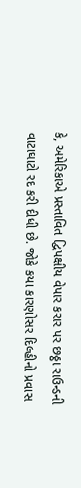કે, અમેરિકાએ પ્રસ્તાવિત દ્વિપક્ષીય વેપાર કરાર પર છઠ્ઠા રાઉન્ડની વાટાઘાટો રદ કરી દીધી છે. જોકે કયા કારણોસર દિલ્હીનો પ્રવાસ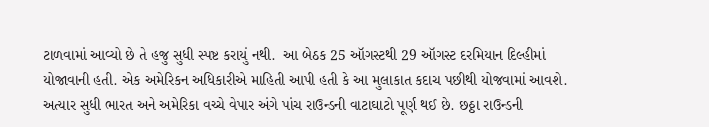ટાળવામાં આવ્યો છે તે હજુ સુધી સ્પષ્ટ કરાયું નથી.  આ બેઠક 25 ઑગસ્ટથી 29 ઑગસ્ટ દરમિયાન દિલ્હીમાં યોજાવાની હતી. એક અમેરિકન અધિકારીએ માહિતી આપી હતી કે આ મુલાકાત કદાચ પછીથી યોજવામાં આવશે. અત્યાર સુધી ભારત અને અમેરિકા વચ્ચે વેપાર અંગે પાંચ રાઉન્ડની વાટાઘાટો પૂર્ણ થઈ છે. છઠ્ઠા રાઉન્ડની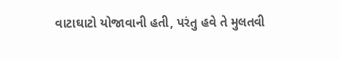વાટાઘાટો યોજાવાની હતી, પરંતુ હવે તે મુલતવી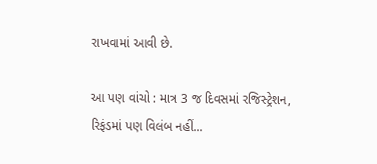રાખવામાં આવી છે.

આ પણ વાંચો : માત્ર 3 જ દિવસમાં રજિસ્ટ્રેશન, રિફંડમાં પણ વિલંબ નહીં...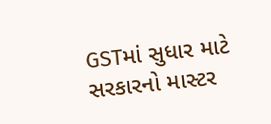GSTમાં સુધાર માટે સરકારનો માસ્ટર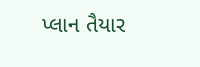પ્લાન તૈયાર